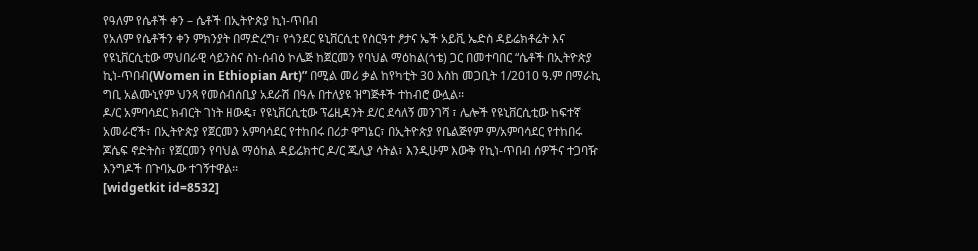የዓለም የሴቶች ቀን – ሴቶች በኢትዮጵያ ኪነ-ጥበብ
የአለም የሴቶችን ቀን ምክንያት በማድረግ፣ የጎንደር ዩኒቨርሲቲ የስርዓተ ፆታና ኤች አይቪ ኤድስ ዳይሬክቶሬት እና የዩኒቨርሲቲው ማህበራዊ ሳይንስና ስነ-ሰብዕ ኮሌጅ ከጀርመን የባህል ማዕከል(ጎቴ) ጋር በመተባበር “ሴቶች በኢትዮጵያ ኪነ-ጥበብ(Women in Ethiopian Art)” በሚል መሪ ቃል ከየካቲት 30 እስከ መጋቢት 1/2010 ዓ.ም በማራኪ ግቢ አልሙኒየም ህንጻ የመሰብሰቢያ አደራሽ በዓሉ በተለያዩ ዝግጅቶች ተከብሮ ውሏል፡፡
ዶ/ር አምባሳደር ክብርት ገነት ዘውዴ፣ የዩኒቨርሲቲው ፕሬዚዳንት ደ/ር ደሳለኝ መንገሻ ፣ ሌሎች የዩኒቨርሲቲው ከፍተኛ አመራሮች፣ በኢትዮጵያ የጀርመን አምባሳደር የተከበሩ በሪታ ዋግኔር፣ በኢትዮጵያ የቤልጅየም ም/አምባሳደር የተከበሩ ጆሴፍ ኖድትስ፣ የጀርመን የባህል ማዕከል ዳይሬክተር ዶ/ር ጁሊያ ሳትል፣ እንዲሁም እውቅ የኪነ-ጥበብ ሰዎችና ተጋባዥ እንግዶች በጉባኤው ተገኝተዋል፡፡
[widgetkit id=8532]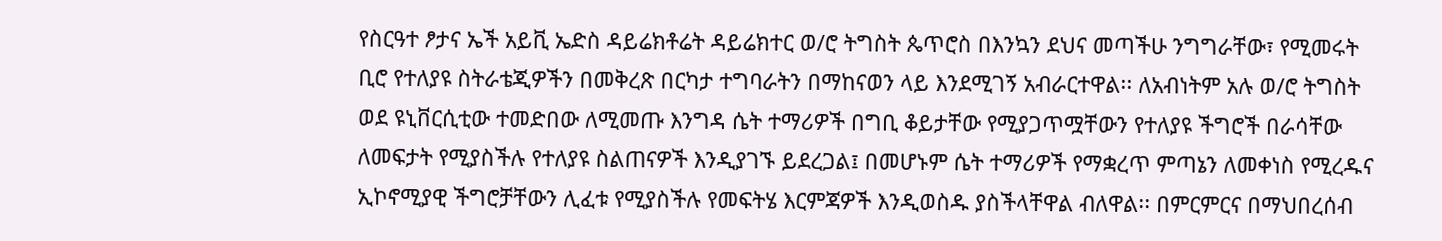የስርዓተ ፆታና ኤች አይቪ ኤድስ ዳይሬክቶሬት ዳይሬክተር ወ/ሮ ትግስት ጴጥሮስ በእንኳን ደህና መጣችሁ ንግግራቸው፣ የሚመሩት ቢሮ የተለያዩ ስትራቴጂዎችን በመቅረጽ በርካታ ተግባራትን በማከናወን ላይ እንደሚገኝ አብራርተዋል፡፡ ለአብነትም አሉ ወ/ሮ ትግስት ወደ ዩኒቨርሲቲው ተመድበው ለሚመጡ እንግዳ ሴት ተማሪዎች በግቢ ቆይታቸው የሚያጋጥሟቸውን የተለያዩ ችግሮች በራሳቸው ለመፍታት የሚያስችሉ የተለያዩ ስልጠናዎች እንዲያገኙ ይደረጋል፤ በመሆኑም ሴት ተማሪዎች የማቋረጥ ምጣኔን ለመቀነስ የሚረዱና ኢኮኖሚያዊ ችግሮቻቸውን ሊፈቱ የሚያስችሉ የመፍትሄ እርምጃዎች እንዲወስዱ ያስችላቸዋል ብለዋል፡፡ በምርምርና በማህበረሰብ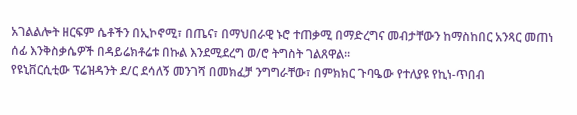አገልልሎት ዘርፍም ሴቶችን በኢኮኖሚ፣ በጤና፣ በማህበራዊ ኑሮ ተጠቃሚ በማድረግና መብታቸውን ከማስከበር አንጻር መጠነ ሰፊ እንቅስቃሴዎች በዳይሬክቶሬቱ በኩል እንደሚደረግ ወ/ሮ ትግስት ገልጸዋል፡፡
የዩኒቨርሲቲው ፕሬዝዳንት ደ/ር ደሳለኝ መንገሻ በመክፈቻ ንግግራቸው፣ በምክክር ጉባዔው የተለያዩ የኪነ-ጥበብ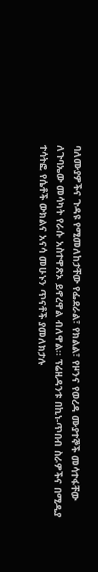ባለሙያዎችና ጉዳዩ የሚመለከታቸው የፌደራል፣ የክልል፣ የዞንና የወረዳ ሙያተኞች መሳተፋቸው ለጉባኤው መሳካት የራሱ አስተዋጽኦ ይኖረዋል ብለዋል፡፡ ፕሬዚዳንቱ በኪነ-ጥበብ ስራዎችና በሚዲያ ተሳትፎ የሴቶች ውክልና አናሳ መሁኑን ጥናቶች ያመለክታሉ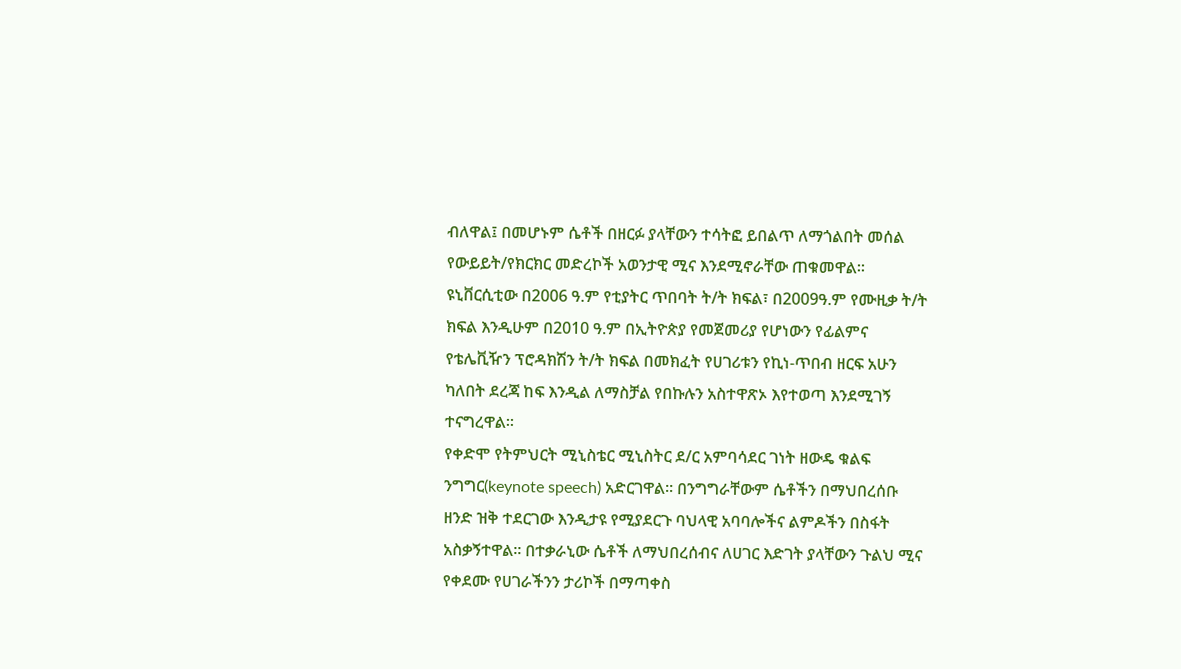ብለዋል፤ በመሆኑም ሴቶች በዘርፉ ያላቸውን ተሳትፎ ይበልጥ ለማጎልበት መሰል የውይይት/የክርክር መድረኮች አወንታዊ ሚና እንደሚኖራቸው ጠቁመዋል፡፡ ዩኒቨርሲቲው በ2006 ዓ.ም የቲያትር ጥበባት ት/ት ክፍል፣ በ2009ዓ.ም የሙዚቃ ት/ት ክፍል እንዲሁም በ2010 ዓ.ም በኢትዮጵያ የመጀመሪያ የሆነውን የፊልምና የቴሌቪዥን ፕሮዳክሽን ት/ት ክፍል በመክፈት የሀገሪቱን የኪነ-ጥበብ ዘርፍ አሁን ካለበት ደረጃ ከፍ እንዲል ለማስቻል የበኩሉን አስተዋጽኦ እየተወጣ እንደሚገኝ ተናግረዋል፡፡
የቀድሞ የትምህርት ሚኒስቴር ሚኒስትር ደ/ር አምባሳደር ገነት ዘውዴ ቁልፍ ንግግር(keynote speech) አድርገዋል፡፡ በንግግራቸውም ሴቶችን በማህበረሰቡ ዘንድ ዝቅ ተደርገው እንዲታዩ የሚያደርጉ ባህላዊ አባባሎችና ልምዶችን በስፋት አስቃኝተዋል፡፡ በተቃራኒው ሴቶች ለማህበረሰብና ለሀገር እድገት ያላቸውን ጉልህ ሚና የቀደሙ የሀገራችንን ታሪኮች በማጣቀስ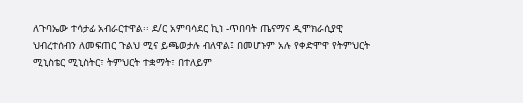ለጉባኤው ተሳታፊ አብራርተዋል፡፡ ደ/ር አምባሳደር ኪነ -ጥበባት ጤናማና ዲሞክራሲያዊ ህብረተሰብን ለመፍጠር ጉልህ ሚና ይጫወታሉ ብለዋል፤ በመሆኑም አሉ የቀድሞዋ የትምህርት ሚኒስቴር ሚኒስትር፣ ትምህርት ተቋማት፣ በተለይም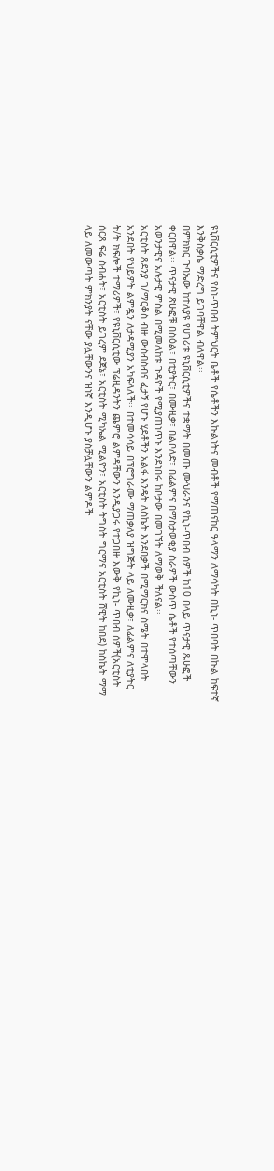ዩኒቨርሲቲዎችና የስነ-ጥበብ ትምህርት ቤቶች የሴቶችን እኩልነትና መብቶች የማጠናከር ዓላማን ለማሳካት በኪነ- ጥበባት በኩል ከፍተኛ እንቅስቃሴ ማድረግ ይገባቸዋል ብለዋል፡፡
በምክክር ጉባኤው ከተለያዩ የሀገሪቱ ዩኒቨርሲቲዎችና ተቋማት በመጡ ሙህራንና የኪነ-ጥበብ ሰዎች ከ10 በላይ ጥናታዊ ጹሁፎች ቀርበዋል፡፡ ጥናታዊ ጽሁፎቹ በስዕል፣ በቲያትር፣ በሙዚቃ፣ በልቦለድ፣ በፊልምና በማስታወቂያ ስራዎች ውስጥ ሴቶች የተሰጣቸውን አወንታዊና አሉታዊ ምስል በሚመለከቱ ጉዳዮች የሚያጠነጥኑ እንደነበሩ ከቦታው በመገኘት ለማወቅ ችለናል፡፡
አርቲስት ጸደንያ ገ/ማርቆስ ብዙ ውስብስብና ፈታኝ የሆኑ ሂደቶችን አልፋ እንዴት ለስኬት እንደበቃች በሚማርክና ስሜት በተሞላበት አንደበት የህይዎት ልምዷን ለታዳሚያን አካፍላለች፡፡ በተመሳሳይ በፕሮግራሙ ማጠቃለያ ዝግጅት ላይ ለሙዚቃ፣ ለፊልምና ለቲያትር ት/ት ክፍሎች ተማሪዎች፣ የዩኒቨርሲቲው ፕሬዚዳንትን ጨምሮ ልምዳቸውን እንዲያጋሩ የተጋበዙ እውቅ የኪነ- ጥበብ ሰዎች(አርቲስት ሰርጸ ፍሬ ስብሐት፣ አርቲስት ይገረም ደጀኔ፣ አርቲስት ሚካኤል ሚልዮን፣ አርቲስት ትግስት ግርማና አርቲስት ሸዊት ከበደ) ከስኬት ማማ ላይ ለመውጣት ምክንያት ናቸው ያሏቸውንና ዝነኛ እንዲሆኑ ያስቻሏቸውን ልምዶች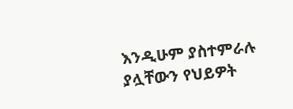እንዲሁም ያስተምራሉ ያሏቸውን የህይዎት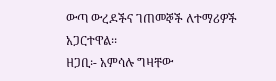ውጣ ውረዶችና ገጠመኞች ለተማሪዎች አጋርተዋል፡፡
ዘጋቢ፡- አምሳሉ ግዛቸው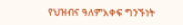የህዝብና ዓለምአቀፍ ግንኙነት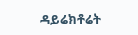ዳይሬክቶሬት